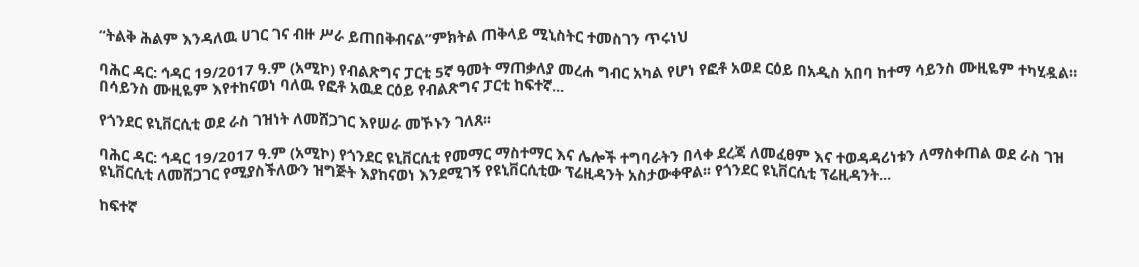“ትልቅ ሕልም እንዳለዉ ሀገር ገና ብዙ ሥራ ይጠበቅብናል”ምክትል ጠቅላይ ሚኒስትር ተመስገን ጥሩነህ

ባሕር ዳር: ኅዳር 19/2017 ዓ.ም (አሚኮ) የብልጽግና ፓርቲ 5ኛ ዓመት ማጠቃለያ መረሐ ግብር አካል የሆነ የፎቶ አወደ ርዕይ በአዲስ አበባ ከተማ ሳይንስ ሙዚዬም ተካሂዷል። በሳይንስ ሙዚዬም እየተከናወነ ባለዉ የፎቶ አዉደ ርዕይ የብልጽግና ፓርቲ ከፍተኛ...

የጎንደር ዩኒቨርሲቲ ወደ ራስ ገዝነት ለመሸጋገር እየሠራ መኾኑን ገለጸ፡፡

ባሕር ዳር: ኅዳር 19/2017 ዓ.ም (አሚኮ) የጎንደር ዩኒቨርሲቲ የመማር ማስተማር እና ሌሎች ተግባራትን በላቀ ደረጃ ለመፈፀም እና ተወዳዳሪነቱን ለማስቀጠል ወደ ራስ ገዝ ዩኒቨርሲቲ ለመሸጋገር የሚያስችለውን ዝግጅት እያከናወነ እንደሚገኝ የዩኒቨርሲቲው ፕሬዚዳንት አስታውቀዋል፡፡ የጎንደር ዩኒቨርሲቲ ፕሬዚዳንት...

ከፍተኛ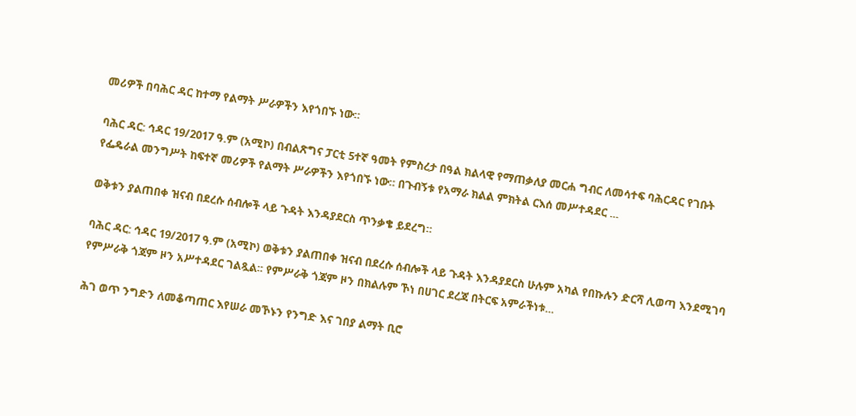መሪዎች በባሕር ዳር ከተማ የልማት ሥራዎችን እየጎበኙ ነው።

ባሕር ዳር: ኅዳር 19/2017 ዓ.ም (አሚኮ) በብልጽግና ፓርቲ 5ተኛ ዓመት የምስረታ በዓል ክልላዊ የማጠቃለያ መርሐ ግብር ለመሳተፍ ባሕርዳር የገቡት የፌዴራል መንግሥት ከፍተኛ መሪዎች የልማት ሥራዎችን እየጎበኙ ነው። በጉብኝቱ የአማራ ክልል ምክትል ርእሰ መሥተዳደር ...

ወቅቱን ያልጠበቀ ዝናብ በደረሱ ሰብሎች ላይ ጉዳት እንዳያደርስ ጥንቃቄ ይደረግ።

ባሕር ዳር: ኅዳር 19/2017 ዓ.ም (አሚኮ) ወቅቱን ያልጠበቀ ዝናብ በደረሱ ሰብሎች ላይ ጉዳት እንዳያደርስ ሁሉም አካል የበኩሉን ድርሻ ሊወጣ እንደሚገባ የምሥራቅ ጎጃም ዞን አሥተዳደር ገልጿል፡፡ የምሥራቅ ጎጃም ዞን በክልሉም ኾነ በሀገር ደረጃ በትርፍ አምራችነቱ...

ሕገ ወጥ ንግድን ለመቆጣጠር እየሠራ መኾኑን የንግድ እና ገበያ ልማት ቢሮ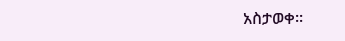አስታወቀ፡፡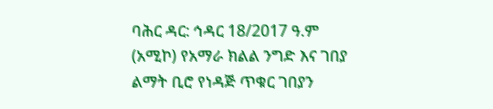ባሕር ዳር: ኅዳር 18/2017 ዓ.ም (አሚኮ) የአማራ ክልል ንግድ እና ገበያ ልማት ቢሮ የነዳጅ ጥቁር ገበያን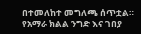በተመለከተ መግለጫ ሰጥቷል። የአማራ ክልል ንግድ እና ገበያ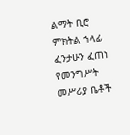ልማት ቢሮ ምክትል ኀላፊ ፈንታሁን ፈጠነ የመንግሥት መሥሪያ ቤቶች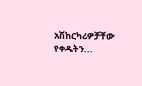አሽከርካሪዎቻቸው የቀዱትን...